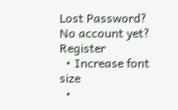Lost Password? No account yet? Register
  • Increase font size
  •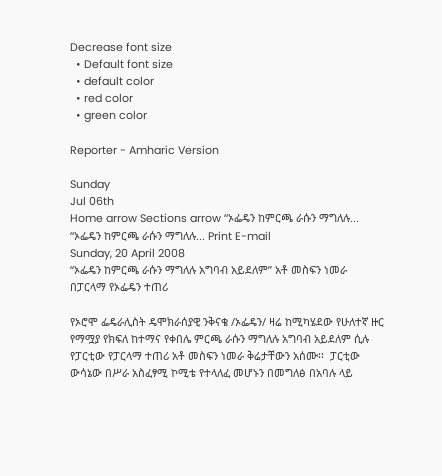Decrease font size
  • Default font size
  • default color
  • red color
  • green color

Reporter - Amharic Version

Sunday
Jul 06th
Home arrow Sections arrow “ኦፌዴን ከምርጫ ራሱን ማግለሉ...
“ኦፌዴን ከምርጫ ራሱን ማግለሉ... Print E-mail
Sunday, 20 April 2008
“ኦፌዴን ከምርጫ ራሱን ማግለሉ አግባብ አይደለም” አቶ መስፍን ነመራ
በፓርላማ የኦፌዴን ተጠሪ

የኦሮሞ ፌዴራሊስት ዴሞክራሰያዊ ንቅናቄ /ኦፌዴን/ ዛሬ ከሚካሄደው የሁለተኛ ዙር የማሟያ የክፍለ ከተማና የቀበሌ ምርጫ ራሱን ማግለሉ አግባብ አይደለም ሲሉ የፓርቲው የፓርላማ ተጠሪ አቶ መስፍን ነመራ ቅሬታቸውን አሰሙ፡፡  ፓርቲው ውሳኔው በሥራ አስፈፃሚ ኮሚቴ የተላለፈ መሆኑን በመግለፅ በአባሉ ላይ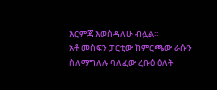እርምጃ እወስዳለሁ ብሏል፡፡
አቶ መስፍን ፓርቲው ከምርጫው ራሱን ስለማግለሉ ባለፈው ረቡዕ ዕለት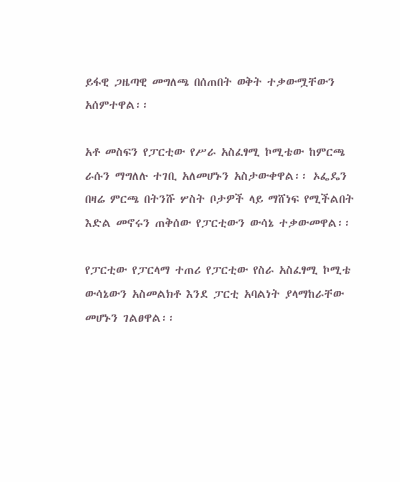ይፋዊ ጋዜጣዊ መግለጫ በሰጠበት ወቅት ተቃውሟቸውን አሰምተዋል፡፡

አቶ መስፍን የፓርቲው የሥራ አስፈፃሚ ኮሚቴው ከምርጫ ራሱን ማግለሉ ተገቢ አለመሆኑን አስታውቀዋል፡፡ ኦፌዴን በዛሬ ምርጫ በትንሹ ሦስት ቦታዎች ላይ ማሸነፍ የሚችልበት እድል መኖሩን ጠቅሰው የፓርቲውን ውሳኔ ተቃውመዋል፡፡

የፓርቲው የፓርላማ ተጠሪ የፓርቲው የስራ አስፈፃሚ ኮሚቴ ውሳኔውን አስመልክቶ እንደ ፓርቲ አባልነት ያላማከራቸው መሆኑን ገልፀዋል፡፡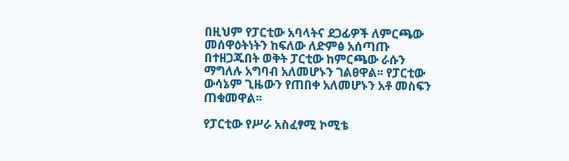በዚህም የፓርቲው አባላትና ደጋፊዎች ለምርጫው መሰዋዕትነትን ከፍለው ለድምፅ አሰጣጡ በተዘጋጁበት ወቅት ፓርቲው ከምርጫው ራሱን ማግለሉ አግባብ አለመሆኑን ገልፀዋል፡፡ የፓርቲው ውሳኔም ጊዜውን የጠበቀ አለመሆኑን አቶ መስፍን ጠቁመዋል፡፡

የፓርቲው የሥራ አስፈፃሚ ኮሚቴ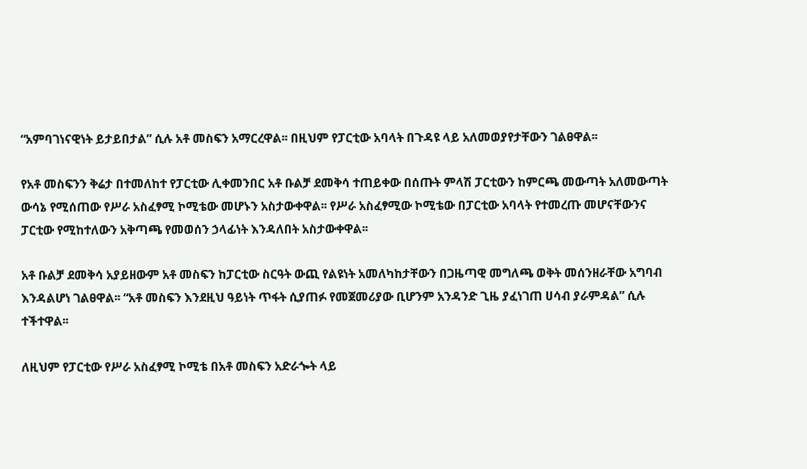“አምባገነናዊነት ይታይበታል” ሲሉ አቶ መስፍን አማርረዋል፡፡ በዚህም የፓርቲው አባላት በጉዳዩ ላይ አለመወያየታቸውን ገልፀዋል፡፡

የአቶ መስፍንን ቅሬታ በተመለከተ የፓርቲው ሊቀመንበር አቶ ቡልቻ ደመቅሳ ተጠይቀው በሰጡት ምላሽ ፓርቲውን ከምርጫ መውጣት አለመውጣት ውሳኔ የሚሰጠው የሥራ አስፈፃሚ ኮሚቴው መሆኑን አስታውቀዋል፡፡ የሥራ አስፈፃሚው ኮሚቴው በፓርቲው አባላት የተመረጡ መሆናቸውንና ፓርቲው የሚከተለውን አቅጣጫ የመወሰን ኃላፊነት እንዳለበት አስታውቀዋል፡፡

አቶ ቡልቻ ደመቅሳ አያይዘውም አቶ መስፍን ከፓርቲው ስርዓት ውጪ የልዩነት አመለካከታቸውን በጋዜጣዊ መግለጫ ወቅት መሰንዘራቸው አግባብ እንዳልሆነ ገልፀዋል፡፡ “አቶ መስፍን እንደዚህ ዓይነት ጥፋት ሲያጠፉ የመጀመሪያው ቢሆንም አንዳንድ ጊዜ ያፈነገጠ ሀሳብ ያራምዳል” ሲሉ ተችተዋል፡፡

ለዚህም የፓርቲው የሥራ አስፈፃሚ ኮሚቴ በአቶ መስፍን አድራጐት ላይ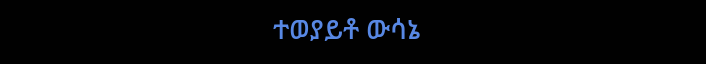ተወያይቶ ውሳኔ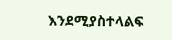እንደሚያስተላልፍ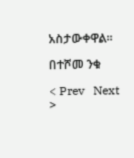አስታውቀዋል፡፡

በተሾመ ንቁ

< Prev   Next >